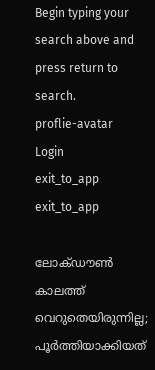Begin typing your search above and press return to search.
proflie-avatar
Login
exit_to_app
exit_to_app

ലോക്ഡൗൺ കാലത്ത് വെറുതെയിരുന്നില്ല; പൂർത്തിയാക്കിയത്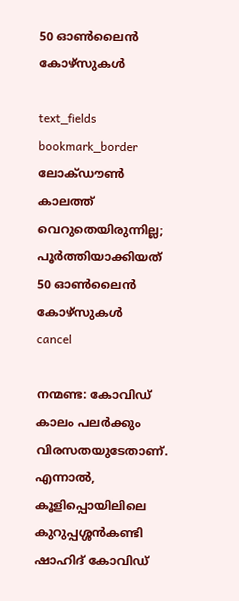50 ഓൺലൈൻ കോഴ്സുകൾ

text_fields
bookmark_border
ലോക്ഡൗൺ കാലത്ത് വെറുതെയിരുന്നില്ല; പൂർത്തിയാക്കിയത് 50 ഓൺലൈൻ കോഴ്സുകൾ
cancel

നന്മണ്ട: കോവിഡ് കാലം പലർക്കും വിരസതയുടേതാണ്. എന്നാൽ, കൂളിപ്പൊയിലിലെ കുറുപ്പശ്ശൻകണ്ടി ഷാഹിദ് കോവിഡ്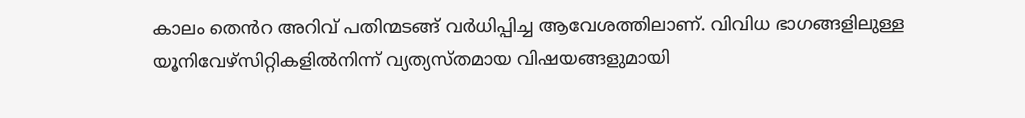കാലം തെൻറ അറിവ് പതിന്മടങ്ങ് വർധിപ്പിച്ച ആവേശത്തിലാണ്. വിവിധ ഭാഗങ്ങളിലുള്ള യൂനിവേഴ്സിറ്റികളിൽനിന്ന് വ്യത്യസ്തമായ വിഷയങ്ങളുമായി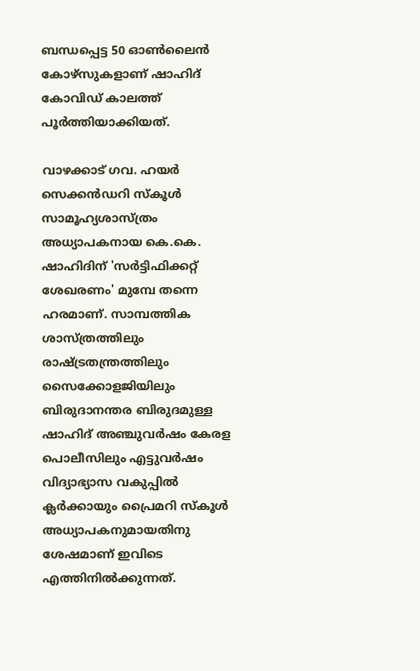ബന്ധപ്പെട്ട 50 ഓൺലൈൻ കോഴ്സുകളാണ് ഷാഹിദ് കോവിഡ് കാലത്ത് പൂർത്തിയാക്കിയത്.

വാഴക്കാട് ഗവ. ഹയർ സെക്കൻഡറി സ്കൂൾ സാമൂഹ്യശാസ്ത്രം അധ്യാപകനായ കെ.കെ. ഷാഹിദിന് 'സർട്ടിഫിക്കറ്റ് ശേഖരണം' മുമ്പേ തന്നെ ഹരമാണ്. സാമ്പത്തിക ശാസ്ത്രത്തിലും രാഷ്ട്രതന്ത്രത്തിലും സൈക്കോളജിയിലും ബിരുദാനന്തര ബിരുദമുള്ള ഷാഹിദ് അഞ്ചുവർഷം കേരള പൊലീസിലും എട്ടുവർഷം വിദ്യാഭ്യാസ വകുപ്പിൽ ക്ലർക്കായും പ്രൈമറി സ്കൂൾ അധ്യാപകനുമായതിനു ശേഷമാണ് ഇവിടെ എത്തിനിൽക്കുന്നത്.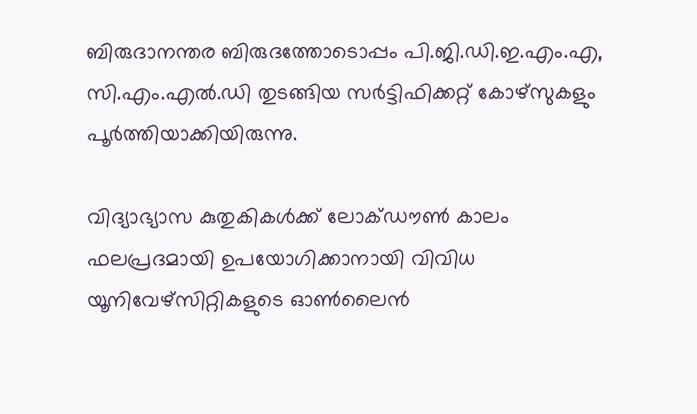ബിരുദാനന്തര ബിരുദത്തോടൊപ്പം പി.ജി.ഡി.ഇ.എം.എ, സി.എം.എൽ.ഡി തുടങ്ങിയ സർട്ടിഫിക്കറ്റ് കോഴ്സുകളും പൂർത്തിയാക്കിയിരുന്നു.

വിദ്യാഭ്യാസ കുതുകികൾക്ക് ലോക്ഡൗൺ കാലം ഫലപ്രദമായി ഉപയോഗിക്കാനായി വിവിധ യൂനിവേഴ്സിറ്റികളുടെ ഓൺലൈൻ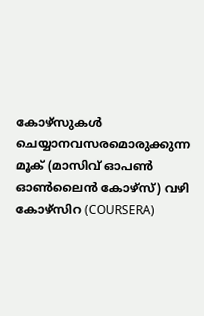കോഴ്‌സുകൾ ചെയ്യാനവസരമൊരുക്കുന്ന മൂക് (മാസിവ് ഓപൺ ഓൺലൈൻ കോഴ്സ്) വഴി കോഴ്സിറ (COURSERA)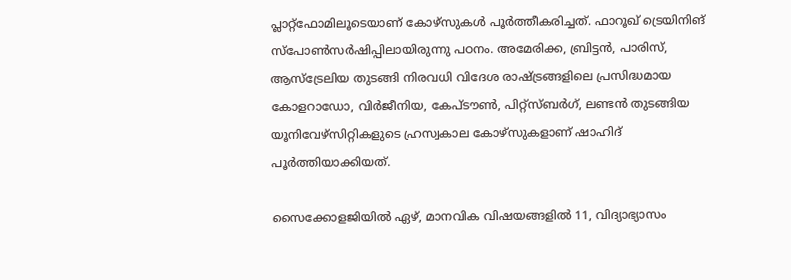പ്ലാറ്റ്ഫോമിലൂടെയാണ് കോഴ്സുകൾ പൂർത്തീകരിച്ചത്. ഫാറൂഖ് ട്രെയിനിങ് സ്പോൺസർഷിപ്പിലായിരുന്നു പഠനം. അമേരിക്ക, ബ്രിട്ടൻ, പാരിസ്, ആസ്ട്രേലിയ തുടങ്ങി നിരവധി വിദേശ രാഷ്ട്രങ്ങളിലെ പ്രസിദ്ധമായ കോളറാഡോ, വിർജീനിയ, കേപ്ടൗൺ, പിറ്റ്സ്ബർഗ്, ലണ്ടൻ തുടങ്ങിയ യൂനിവേഴ്സിറ്റികളുടെ ഹ്രസ്വകാല കോഴ്സുകളാണ് ഷാഹിദ് പൂർത്തിയാക്കിയത്.

സൈക്കോളജിയിൽ ഏഴ്, മാനവിക വിഷയങ്ങളിൽ 11, വിദ്യാഭ്യാസം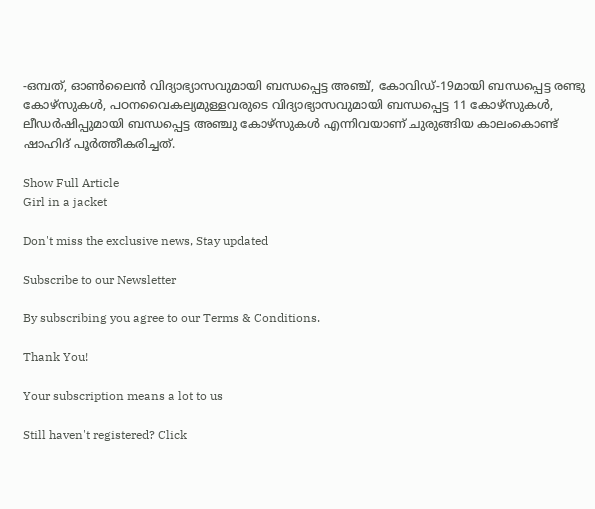-ഒമ്പത്, ഓൺലൈൻ വിദ്യാഭ്യാസവുമായി ബന്ധപ്പെട്ട അഞ്ച്, കോവിഡ്-19മായി ബന്ധപ്പെട്ട രണ്ടു കോഴ്സുകൾ, പഠനവൈകല്യമുള്ളവരുടെ വിദ്യാഭ്യാസവുമായി ബന്ധപ്പെട്ട 11 കോഴ്‌സുകൾ, ലീഡർഷിപ്പുമായി ബന്ധപ്പെട്ട അഞ്ചു കോഴ്സുകൾ എന്നിവയാണ് ചുരുങ്ങിയ കാലംകൊണ്ട് ഷാഹിദ് പൂർത്തീകരിച്ചത്.

Show Full Article
Girl in a jacket

Don't miss the exclusive news, Stay updated

Subscribe to our Newsletter

By subscribing you agree to our Terms & Conditions.

Thank You!

Your subscription means a lot to us

Still haven't registered? Click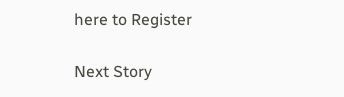here to Register

Next Story